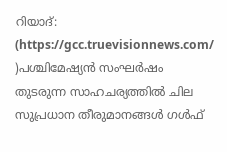റിയാദ്: (https://gcc.truevisionnews.com/ )പശ്ചിമേഷ്യൻ സംഘർഷം തുടരുന്ന സാഹചര്യത്തിൽ ചില സുപ്രധാന തീരുമാനങ്ങൾ ഗൾഫ്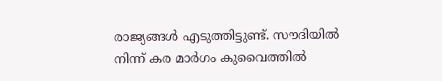രാജ്യങ്ങൾ എടുത്തിട്ടുണ്ട്. സൗദിയിൽ നിന്ന് കര മാർഗം കുവൈത്തിൽ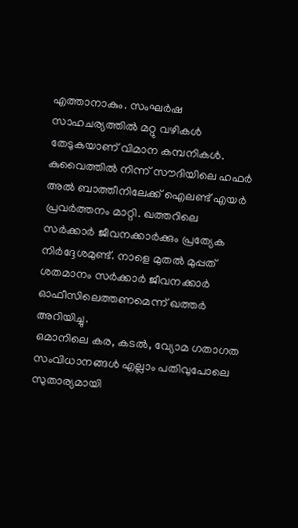എത്താനാകും. സംഘർഷ സാഹചര്യത്തിൽ മറ്റു വഴികൾ തേടുകയാണ് വിമാന കമ്പനികൾ.
കുവൈത്തിൽ നിന്ന് സൗദിയിലെ ഹഫർ അൽ ബാത്തീനിലേക്ക് ഐലണ്ട് എയർ പ്രവർത്തനം മാറ്റി. ഖത്തറിലെ സർക്കാർ ജീവനക്കാർക്കും പ്രത്യേക നിർദ്ദേശമുണ്ട്. നാളെ മുതൽ മുപ്പത് ശതമാനം സർക്കാർ ജീവനക്കാർ ഓഫീസിലെത്തണമെന്ന് ഖത്തർ അറിയിച്ചു.
ഒമാനിലെ കര, കടൽ, വ്യോമ ഗതാഗത സംവിധാനങ്ങൾ എല്ലാം പതിവുപോലെ സുതാര്യമായി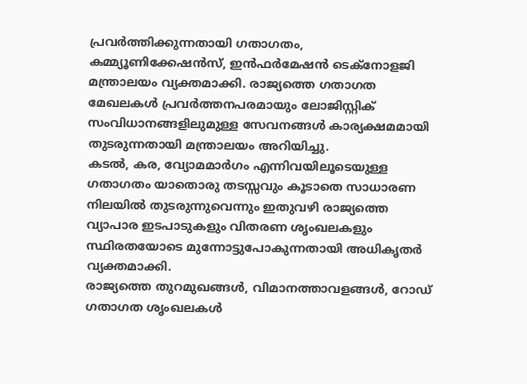പ്രവർത്തിക്കുന്നതായി ഗതാഗതം, കമ്മ്യൂണിക്കേഷൻസ്, ഇൻഫർമേഷൻ ടെക്നോളജി മന്ത്രാലയം വ്യക്തമാക്കി. രാജ്യത്തെ ഗതാഗത മേഖലകൾ പ്രവർത്തനപരമായും ലോജിസ്റ്റിക് സംവിധാനങ്ങളിലുമുള്ള സേവനങ്ങൾ കാര്യക്ഷമമായി തുടരുന്നതായി മന്ത്രാലയം അറിയിച്ചു.
കടൽ, കര, വ്യോമമാർഗം എന്നിവയിലൂടെയുള്ള ഗതാഗതം യാതൊരു തടസ്സവും കൂടാതെ സാധാരണ നിലയിൽ തുടരുന്നുവെന്നും ഇതുവഴി രാജ്യത്തെ വ്യാപാര ഇടപാടുകളും വിതരണ ശൃംഖലകളും സ്ഥിരതയോടെ മുന്നോട്ടുപോകുന്നതായി അധികൃതർ വ്യക്തമാക്കി.
രാജ്യത്തെ തുറമുഖങ്ങൾ, വിമാനത്താവളങ്ങൾ, റോഡ് ഗതാഗത ശൃംഖലകൾ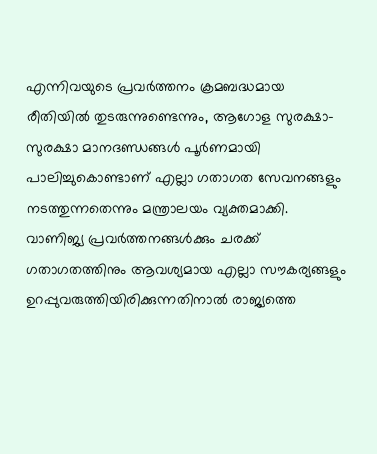എന്നിവയുടെ പ്രവർത്തനം ക്രമബദ്ധമായ രീതിയിൽ തുടരുന്നുണ്ടെന്നും, ആഗോള സുരക്ഷാ-സുരക്ഷാ മാനദണ്ഡങ്ങൾ പൂർണമായി പാലിച്ചുകൊണ്ടാണ് എല്ലാ ഗതാഗത സേവനങ്ങളും നടത്തുന്നതെന്നും മന്ത്രാലയം വ്യക്തമാക്കി. വാണിജ്യ പ്രവർത്തനങ്ങൾക്കും ചരക്ക് ഗതാഗതത്തിനും ആവശ്യമായ എല്ലാ സൗകര്യങ്ങളും ഉറപ്പുവരുത്തിയിരിക്കുന്നതിനാൽ രാജ്യത്തെ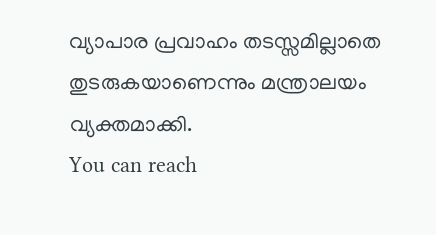വ്യാപാര പ്രവാഹം തടസ്സമില്ലാതെ തുടരുകയാണെന്നും മന്ത്രാലയം വ്യക്തമാക്കി.
You can reach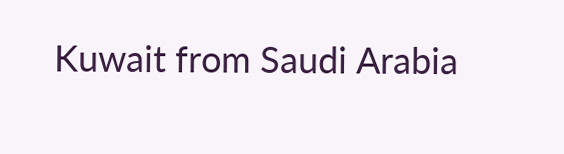Kuwait from Saudi Arabia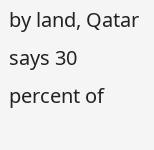by land, Qatar says 30 percent of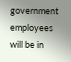government employees will be in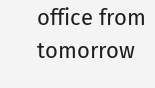office from tomorrow